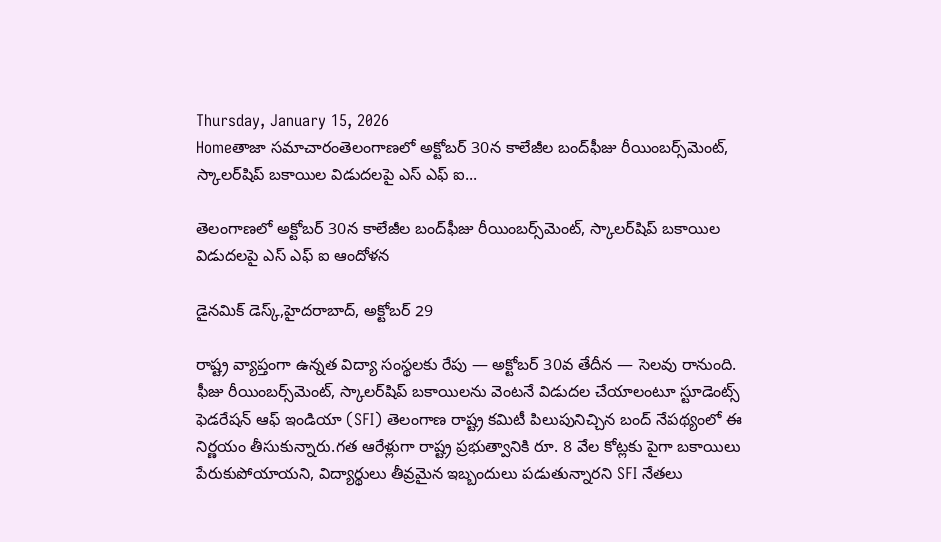Thursday, January 15, 2026
Homeతాజా సమాచారంతెలంగాణలో అక్టోబర్ 30న కాలేజీల బంద్‌ఫీజు రీయింబర్స్‌మెంట్‌, స్కాలర్‌షిప్ బకాయిల విడుదలపై ఎస్ ఎఫ్ ఐ...

తెలంగాణలో అక్టోబర్ 30న కాలేజీల బంద్‌ఫీజు రీయింబర్స్‌మెంట్‌, స్కాలర్‌షిప్ బకాయిల విడుదలపై ఎస్ ఎఫ్ ఐ ఆందోళన

డైనమిక్ డెస్క్,హైదరాబాద్‌, అక్టోబర్‌ 29

రాష్ట్ర వ్యాప్తంగా ఉన్నత విద్యా సంస్థలకు రేపు — అక్టోబర్‌ 30వ తేదీన — సెలవు రానుంది. ఫీజు రీయింబర్స్‌మెంట్‌, స్కాలర్‌షిప్‌ బకాయిలను వెంటనే విడుదల చేయాలంటూ స్టూడెంట్స్‌ ఫెడరేషన్‌ ఆఫ్‌ ఇండియా (SFI) తెలంగాణ రాష్ట్ర కమిటీ పిలుపునిచ్చిన బంద్‌ నేపథ్యంలో ఈ నిర్ణయం తీసుకున్నారు.గత ఆరేళ్లుగా రాష్ట్ర ప్రభుత్వానికి రూ. 8 వేల కోట్లకు పైగా బకాయిలు పేరుకుపోయాయని, విద్యార్థులు తీవ్రమైన ఇబ్బందులు పడుతున్నారని SFI నేతలు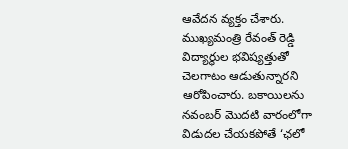ఆవేదన వ్యక్తం చేశారు. ముఖ్యమంత్రి రేవంత్‌ రెడ్డి విద్యార్థుల భవిష్యత్తుతో చెలగాటం ఆడుతున్నారని ఆరోపించారు. బకాయిలను నవంబర్‌ మొదటి వారంలోగా విడుదల చేయకపోతే ‘ఛలో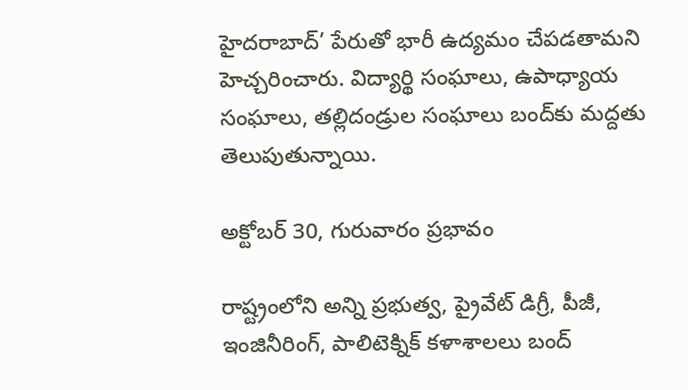హైదరాబాద్‌’ పేరుతో భారీ ఉద్యమం చేపడతామని హెచ్చరించారు. విద్యార్థి సంఘాలు, ఉపాధ్యాయ సంఘాలు, తల్లిదండ్రుల సంఘాలు బంద్‌కు మద్దతు తెలుపుతున్నాయి.

అక్టోబర్‌ 30, గురువారం ప్రభావం

రాష్ట్రంలోని అన్ని ప్రభుత్వ, ప్రైవేట్‌ డిగ్రీ, పీజీ, ఇంజినీరింగ్‌, పాలిటెక్నిక్‌ కళాశాలలు బంద్‌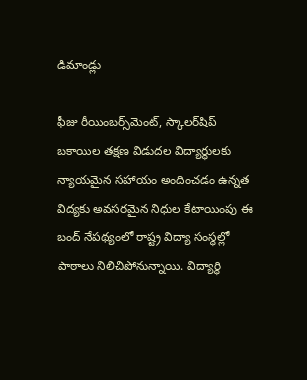డిమాండ్లు

ఫీజు రీయింబర్స్‌మెంట్‌, స్కాలర్‌షిప్‌ బకాయిల తక్షణ విడుదల విద్యార్థులకు న్యాయమైన సహాయం అందించడం ఉన్నత విద్యకు అవసరమైన నిధుల కేటాయింపు ఈ బంద్‌ నేపథ్యంలో రాష్ట్ర విద్యా సంస్థల్లో పాఠాలు నిలిచిపోనున్నాయి. విద్యార్థి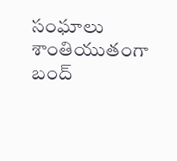సంఘాలు శాంతియుతంగా బంద్‌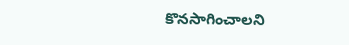కొనసాగించాలని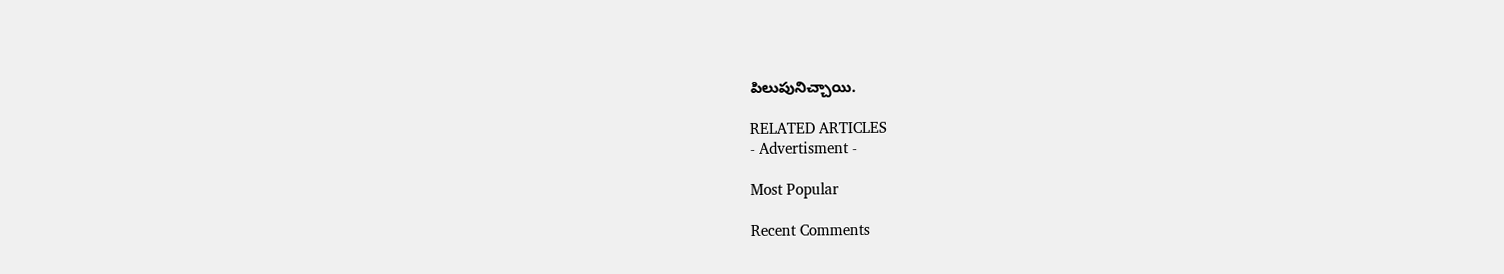పిలుపునిచ్చాయి.

RELATED ARTICLES
- Advertisment -

Most Popular

Recent Comments